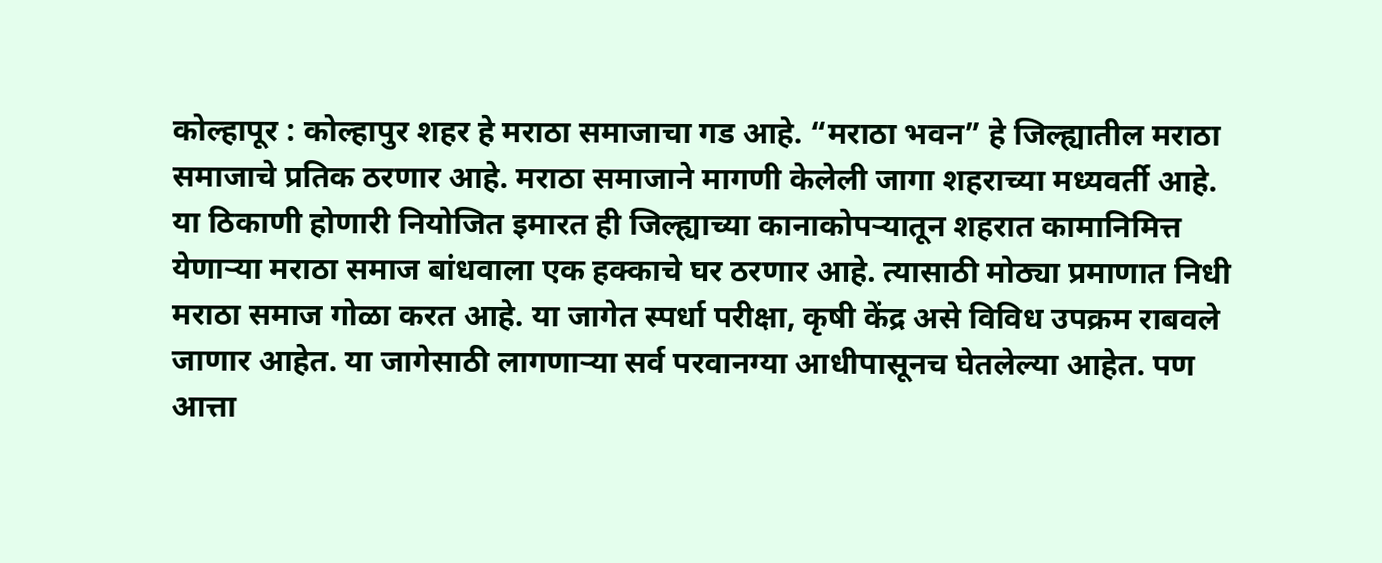कोल्हापूर : कोल्हापुर शहर हे मराठा समाजाचा गड आहे. “मराठा भवन” हे जिल्ह्यातील मराठा समाजाचे प्रतिक ठरणार आहे. मराठा समाजाने मागणी केलेली जागा शहराच्या मध्यवर्ती आहे. या ठिकाणी होणारी नियोजित इमारत ही जिल्ह्याच्या कानाकोपऱ्यातून शहरात कामानिमित्त येणाऱ्या मराठा समाज बांधवाला एक हक्काचे घर ठरणार आहे. त्यासाठी मोठ्या प्रमाणात निधी मराठा समाज गोळा करत आहे. या जागेत स्पर्धा परीक्षा, कृषी केंद्र असे विविध उपक्रम राबवले जाणार आहेत. या जागेसाठी लागणाऱ्या सर्व परवानग्या आधीपासूनच घेतलेल्या आहेत. पण आत्ता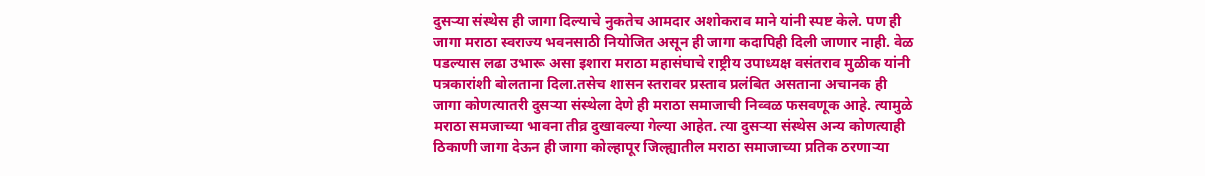दुसऱ्या संस्थेस ही जागा दिल्याचे नुकतेच आमदार अशोकराव माने यांनी स्पष्ट केले. पण ही जागा मराठा स्वराज्य भवनसाठी नियोजित असून ही जागा कदापिही दिली जाणार नाही. वेळ पडल्यास लढा उभारू असा इशारा मराठा महासंघाचे राष्ट्रीय उपाध्यक्ष वसंतराव मुळीक यांनी पत्रकारांशी बोलताना दिला.तसेच शासन स्तरावर प्रस्ताव प्रलंबित असताना अचानक ही जागा कोणत्यातरी दुसऱ्या संस्थेला देणे ही मराठा समाजाची निव्वळ फसवणूक आहे. त्यामुळे मराठा समजाच्या भावना तीव्र दुखावल्या गेल्या आहेत. त्या दुसऱ्या संस्थेस अन्य कोणत्याही ठिकाणी जागा देऊन ही जागा कोल्हापूर जिल्ह्यातील मराठा समाजाच्या प्रतिक ठरणाऱ्या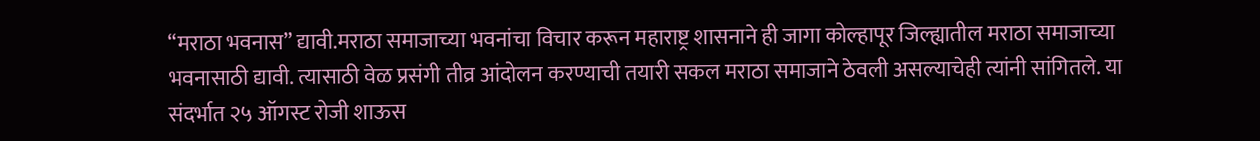“मराठा भवनास” द्यावी.मराठा समाजाच्या भवनांचा विचार करून महाराष्ट्र शासनाने ही जागा कोल्हापूर जिल्ह्यातील मराठा समाजाच्या भवनासाठी द्यावी. त्यासाठी वेळ प्रसंगी तीव्र आंदोलन करण्याची तयारी सकल मराठा समाजाने ठेवली असल्याचेही त्यांनी सांगितले. या संदर्भात २५ ऑगस्ट रोजी शाऊस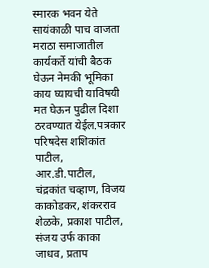स्मारक भवन येते सायंकाळी पाच वाजता मराठा समाजातील कार्यकर्ते यांची बैठक घेऊन नेमकी भूमिका काय घ्यायची याविषयी मत घेऊन पुढील दिशा ठरवण्यात येईल.पत्रकार परिषदेस शशिकांत पाटील, आर.डी.पाटील, चंद्रकांत चव्हाण, विजय काकोडकर, शंकरराव शेळके, प्रकाश पाटील, संजय उर्फ काका जाधव, प्रताप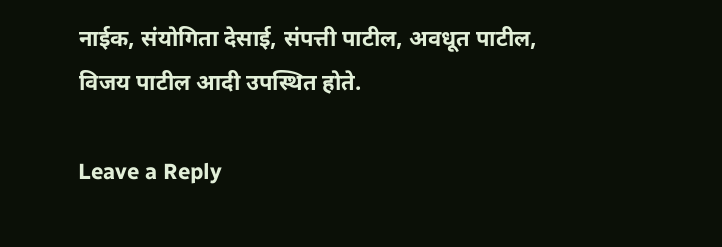नाईक, संयोगिता देसाई, संपत्ती पाटील, अवधूत पाटील, विजय पाटील आदी उपस्थित होते.

Leave a Reply